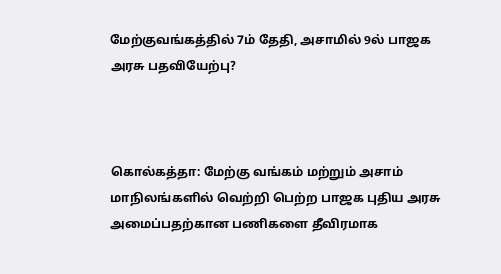மேற்குவங்கத்தில் 7ம் தேதி, அசாமில் 9ல் பாஜக அரசு பதவியேற்பு?



கொல்கத்தா: மேற்கு வங்கம் மற்றும் அசாம் மாநிலங்களில் வெற்றி பெற்ற பாஜக புதிய அரசு அமைப்பதற்கான பணிகளை தீவிரமாக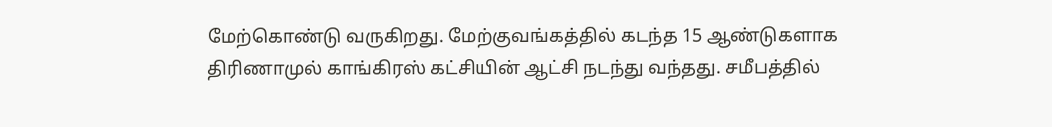மேற்கொண்டு வருகிறது. மேற்குவங்கத்தில் கடந்த 15 ஆண்டுகளாக திரிணாமுல் காங்கிரஸ் கட்சியின் ஆட்சி நடந்து வந்தது. சமீபத்தில்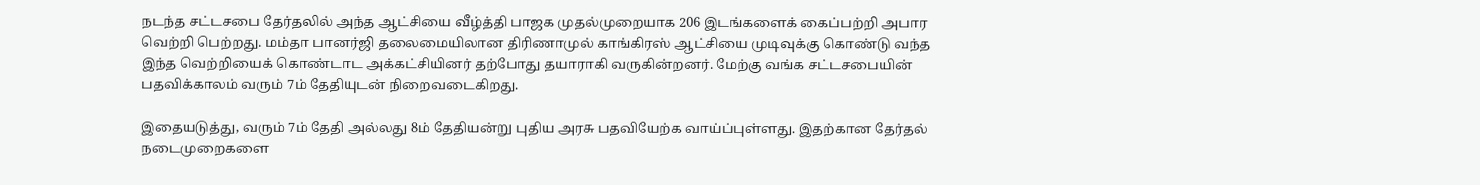நடந்த சட்டசபை தேர்தலில் அந்த ஆட்சியை வீழ்த்தி பாஜக முதல்முறையாக 206 இடங்களைக் கைப்பற்றி அபார வெற்றி பெற்றது. மம்தா பானர்ஜி தலைமையிலான திரிணாமுல் காங்கிரஸ் ஆட்சியை முடிவுக்கு கொண்டு வந்த இந்த வெற்றியைக் கொண்டாட அக்கட்சியினர் தற்போது தயாராகி வருகின்றனர். மேற்கு வங்க சட்டசபையின் பதவிக்காலம் வரும் 7ம் தேதியுடன் நிறைவடைகிறது.

இதையடுத்து, வரும் 7ம் தேதி அல்லது 8ம் தேதியன்று புதிய அரசு பதவியேற்க வாய்ப்புள்ளது. இதற்கான தேர்தல் நடைமுறைகளை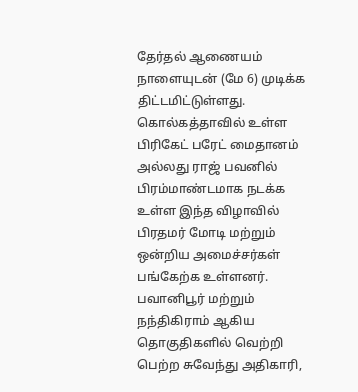தேர்தல் ஆணையம் நாளையுடன் (மே 6) முடிக்க திட்டமிட்டுள்ளது. கொல்கத்தாவில் உள்ள பிரிகேட் பரேட் மைதானம் அல்லது ராஜ் பவனில் பிரம்மாண்டமாக நடக்க உள்ள இந்த விழாவில் பிரதமர் மோடி மற்றும் ஒன்றிய அமைச்சர்கள் பங்கேற்க உள்ளனர். பவானிபூர் மற்றும் நந்திகிராம் ஆகிய தொகுதிகளில் வெற்றி பெற்ற சுவேந்து அதிகாரி,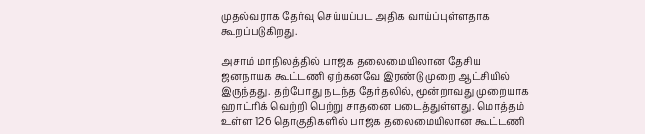முதல்வராக தேர்வு செய்யப்பட அதிக வாய்ப்புள்ளதாக கூறப்படுகிறது.

அசாம் மாநிலத்தில் பாஜக தலைமையிலான தேசிய ஜனநாயக கூட்டணி ஏற்கனவே இரண்டு முறை ஆட்சியில் இருந்தது. தற்போது நடந்த தேர்தலில், மூன்றாவது முறையாக ஹாட்ரிக் வெற்றி பெற்று சாதனை படைத்துள்ளது. மொத்தம் உள்ள 126 தொகுதிகளில் பாஜக தலைமையிலான கூட்டணி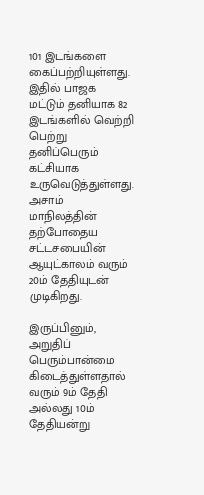101 இடங்களை கைப்பற்றியுள்ளது. இதில் பாஜக மட்டும் தனியாக 82 இடங்களில் வெற்றி பெற்று தனிப்பெரும் கட்சியாக உருவெடுத்துள்ளது. அசாம் மாநிலத்தின் தற்போதைய சட்டசபையின் ஆயுட்காலம் வரும் 20ம் தேதியுடன் முடிகிறது.

இருப்பினும், அறுதிப் பெரும்பான்மை கிடைத்துள்ளதால் வரும் 9ம் தேதி அல்லது 10ம் தேதியன்று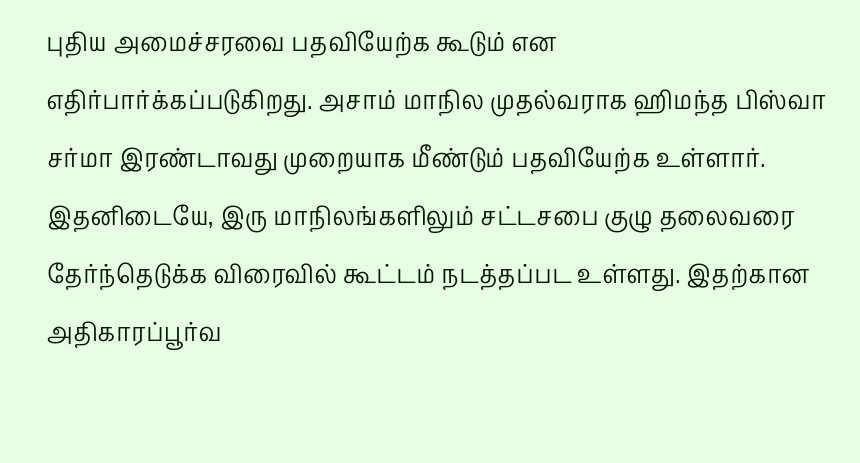புதிய அமைச்சரவை பதவியேற்க கூடும் என எதிர்பார்க்கப்படுகிறது. அசாம் மாநில முதல்வராக ஹிமந்த பிஸ்வா சர்மா இரண்டாவது முறையாக மீண்டும் பதவியேற்க உள்ளார். இதனிடையே, இரு மாநிலங்களிலும் சட்டசபை குழு தலைவரை தேர்ந்தெடுக்க விரைவில் கூட்டம் நடத்தப்பட உள்ளது. இதற்கான அதிகாரப்பூர்வ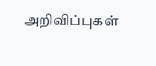அறிவிப்புகள்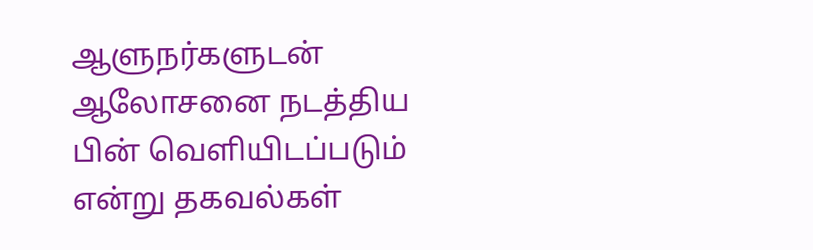ஆளுநர்களுடன் ஆலோசனை நடத்திய பின் வெளியிடப்படும் என்று தகவல்கள்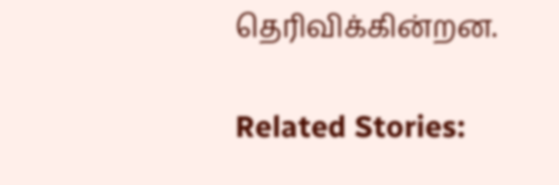தெரிவிக்கின்றன.

Related Stories: